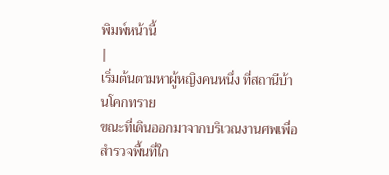พิมพ์หน้านี้
|
เริ่มต้นตามหาผู้หญิงคนหนึ่ง ที่สถานีบ้านโคกทราย
ขณะที่เดินออกมาจากบริเวณงานศพเพื่อสำรวจพื้นที่ใก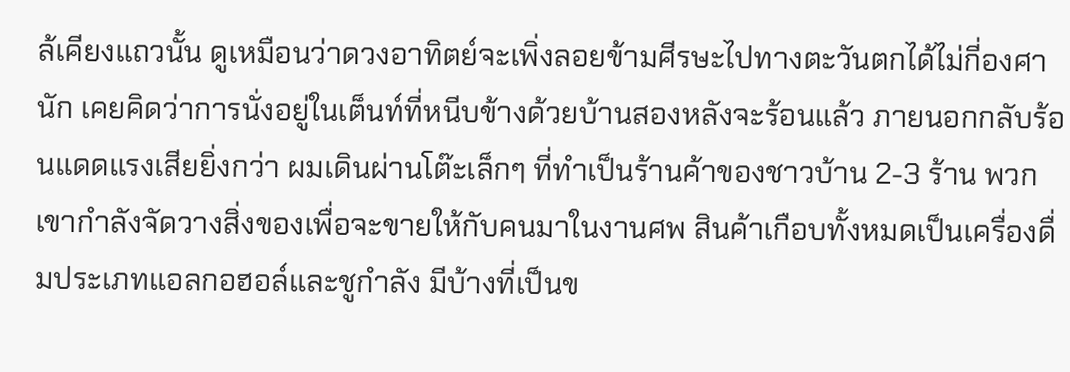ล้เคียงแถวนั้น ดูเหมือนว่าดวงอาทิตย์จะเพิ่งลอยข้ามศีรษะไปทางตะวันตกได้ไม่กี่องศานัก เคยคิดว่าการนั่งอยู่ในเต็นท์ที่หนีบข้างด้วยบ้านสองหลังจะร้อนแล้ว ภายนอกกลับร้อนแดดแรงเสียยิ่งกว่า ผมเดินผ่านโต๊ะเล็กๆ ที่ทำเป็นร้านค้าของชาวบ้าน 2-3 ร้าน พวกเขากำลังจัดวางสิ่งของเพื่อจะขายให้กับคนมาในงานศพ สินค้าเกือบทั้งหมดเป็นเครื่องดื่มประเภทแอลกอฮอล์และชูกำลัง มีบ้างที่เป็นข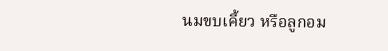นมขบเคี้ยว หรือลูกอม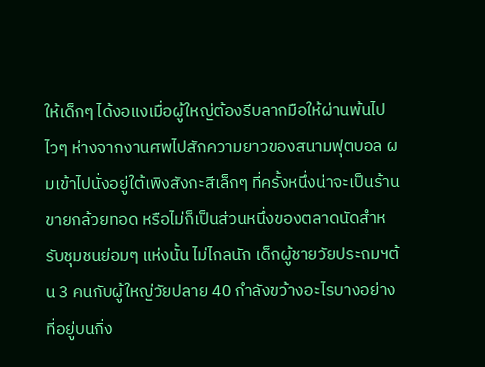ให้เด็กๆ ได้งอแงเมื่อผู้ใหญ่ต้องรีบลากมือให้ผ่านพ้นไปไวๆ ห่างจากงานศพไปสักความยาวของสนามฟุตบอล ผมเข้าไปนั่งอยู่ใต้เพิงสังกะสีเล็กๆ ที่ครั้งหนึ่งน่าจะเป็นร้านขายกล้วยทอด หรือไม่ก็เป็นส่วนหนึ่งของตลาดนัดสำหรับชุมชนย่อมๆ แห่งนั้น ไม่ไกลนัก เด็กผู้ชายวัยประถมฯต้น 3 คนกับผู้ใหญ่วัยปลาย 40 กำลังขว้างอะไรบางอย่างที่อยู่บนกิ่ง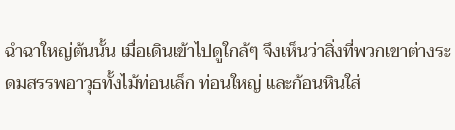ฉำฉาใหญ่ต้นนั้น เมื่อเดินเข้าไปดูใกล้ๆ จึงเห็นว่าสิ่งที่พวกเขาต่างระดมสรรพอาวุธทั้งไม้ท่อนเล็ก ท่อนใหญ่ และก้อนหินใส่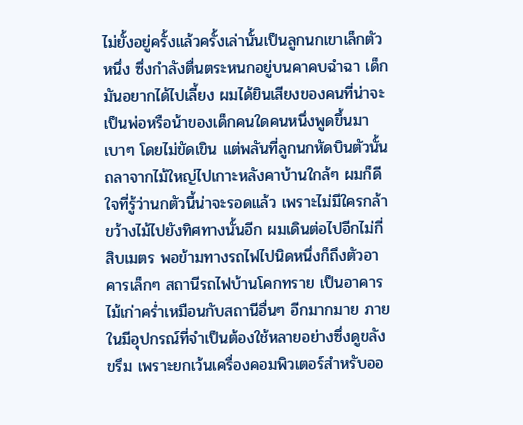ไม่ยั้งอยู่ครั้งแล้วครั้งเล่านั้นเป็นลูกนกเขาเล็กตัวหนึ่ง ซึ่งกำลังตื่นตระหนกอยู่บนคาคบฉำฉา เด็กมันอยากได้ไปเลี้ยง ผมได้ยินเสียงของคนที่น่าจะเป็นพ่อหรือน้าของเด็กคนใดคนหนึ่งพูดขึ้นมาเบาๆ โดยไม่ขัดเขิน แต่พลันที่ลูกนกหัดบินตัวนั้นถลาจากไม้ใหญ่ไปเกาะหลังคาบ้านใกล้ๆ ผมก็ดีใจที่รู้ว่านกตัวนี้น่าจะรอดแล้ว เพราะไม่มีใครกล้าขว้างไม้ไปยังทิศทางนั้นอีก ผมเดินต่อไปอีกไม่กี่สิบเมตร พอข้ามทางรถไฟไปนิดหนึ่งก็ถึงตัวอาคารเล็กๆ สถานีรถไฟบ้านโคกทราย เป็นอาคารไม้เก่าคร่ำเหมือนกับสถานีอื่นๆ อีกมากมาย ภายในมีอุปกรณ์ที่จำเป็นต้องใช้หลายอย่างซึ่งดูขลังขรึม เพราะยกเว้นเครื่องคอมพิวเตอร์สำหรับออ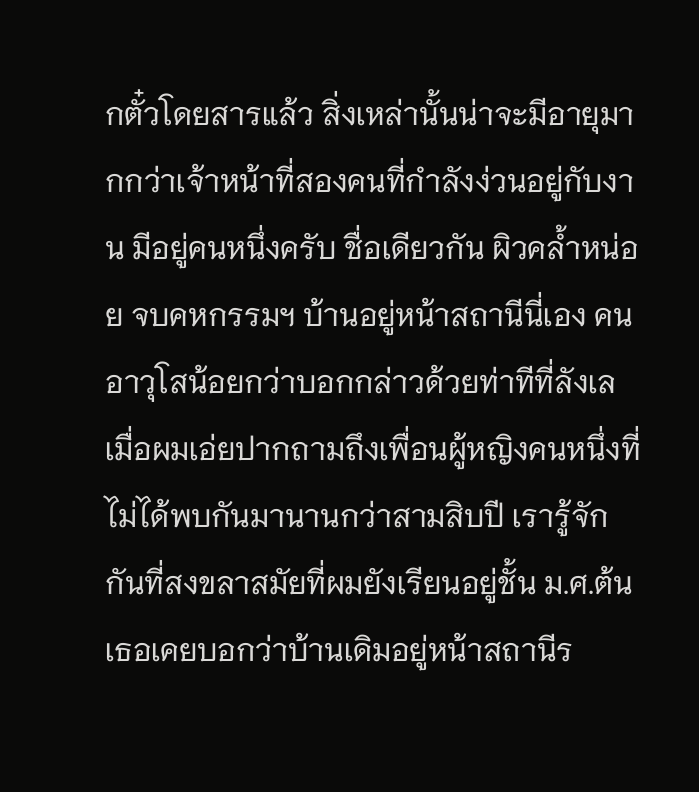กตั๋วโดยสารแล้ว สิ่งเหล่านั้นน่าจะมีอายุมากกว่าเจ้าหน้าที่สองคนที่กำลังง่วนอยู่กับงาน มีอยู่คนหนึ่งครับ ชื่อเดียวกัน ผิวคล้ำหน่อย จบคหกรรมฯ บ้านอยู่หน้าสถานีนี่เอง คนอาวุโสน้อยกว่าบอกกล่าวด้วยท่าทีที่ลังเล เมื่อผมเอ่ยปากถามถึงเพื่อนผู้หญิงคนหนึ่งที่ไม่ได้พบกันมานานกว่าสามสิบปี เรารู้จักกันที่สงขลาสมัยที่ผมยังเรียนอยู่ชั้น ม.ศ.ต้น เธอเคยบอกว่าบ้านเดิมอยู่หน้าสถานีร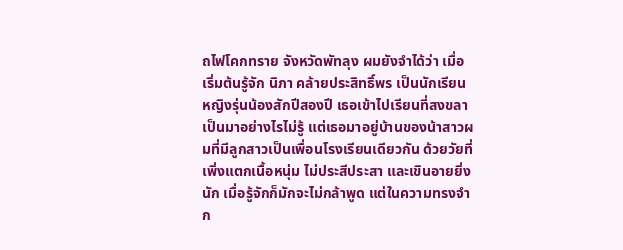ถไฟโคกทราย จังหวัดพัทลุง ผมยังจำได้ว่า เมื่อเริ่มต้นรู้จัก นิภา คล้ายประสิทธิ์พร เป็นนักเรียนหญิงรุ่นน้องสักปีสองปี เธอเข้าไปเรียนที่สงขลา เป็นมาอย่างไรไม่รู้ แต่เธอมาอยู่บ้านของน้าสาวผมที่มีลูกสาวเป็นเพื่อนโรงเรียนเดียวกัน ด้วยวัยที่เพิ่งแตกเนื้อหนุ่ม ไม่ประสีประสา และเขินอายยิ่งนัก เมื่อรู้จักก็มักจะไม่กล้าพูด แต่ในความทรงจำก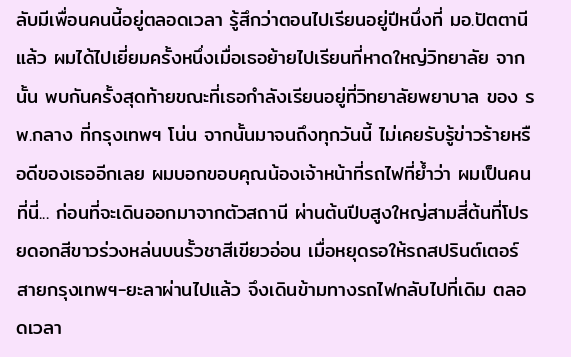ลับมีเพื่อนคนนี้อยู่ตลอดเวลา รู้สึกว่าตอนไปเรียนอยู่ปีหนึ่งที่ มอ.ปัตตานีแล้ว ผมได้ไปเยี่ยมครั้งหนึ่งเมื่อเธอย้ายไปเรียนที่หาดใหญ่วิทยาลัย จากนั้น พบกันครั้งสุดท้ายขณะที่เธอกำลังเรียนอยู่ที่วิทยาลัยพยาบาล ของ รพ.กลาง ที่กรุงเทพฯ โน่น จากนั้นมาจนถึงทุกวันนี้ ไม่เคยรับรู้ข่าวร้ายหรือดีของเธออีกเลย ผมบอกขอบคุณน้องเจ้าหน้าที่รถไฟที่ย้ำว่า ผมเป็นคนที่นี่... ก่อนที่จะเดินออกมาจากตัวสถานี ผ่านต้นปีบสูงใหญ่สามสี่ต้นที่โปรยดอกสีขาวร่วงหล่นบนรั้วชาสีเขียวอ่อน เมื่อหยุดรอให้รถสปรินต์เตอร์สายกรุงเทพฯ-ยะลาผ่านไปแล้ว จึงเดินข้ามทางรถไฟกลับไปที่เดิม ตลอดเวลา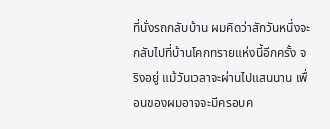ที่นั่งรถกลับบ้าน ผมคิดว่าสักวันหนึ่งจะกลับไปที่บ้านโคกทรายแห่งนี้อีกครั้ง จริงอยู่ แม้วันเวลาจะผ่านไปแสนนาน เพื่อนของผมอาจจะมีครอบค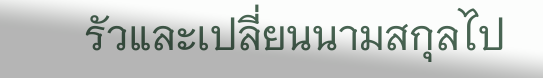รัวและเปลี่ยนนามสกุลไป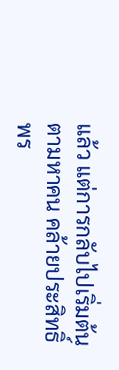แล้ว แต่การกลับไปเริ่มต้นตามหาคน คล้ายประสิทธิ์พร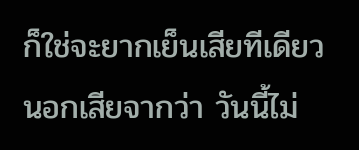ก็ใช่จะยากเย็นเสียทีเดียว นอกเสียจากว่า วันนี้ไม่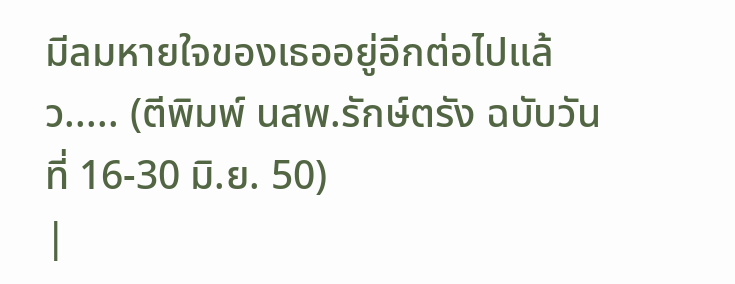มีลมหายใจของเธออยู่อีกต่อไปแล้ว..... (ตีพิมพ์ นสพ.รักษ์ตรัง ฉบับวันที่ 16-30 มิ.ย. 50)
|